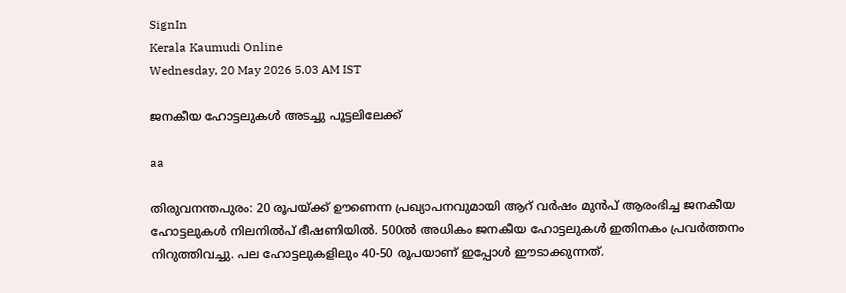SignIn
Kerala Kaumudi Online
Wednesday, 20 May 2026 5.03 AM IST

ജനകീയ ഹോട്ടലുകൾ അടച്ചു പൂട്ടലിലേക്ക്

aa

തിരുവനന്തപുരം: 20 രൂപയ്ക്ക് ഊണെന്ന പ്രഖ്യാപനവുമായി ആറ് വർഷം മുൻപ് ആരംഭിച്ച ജനകീയ ഹോട്ടലുകൾ നിലനിൽപ് ഭീഷണിയിൽ. 500ൽ അധികം ജനകീയ ഹോട്ടലുകൾ ഇതിനകം പ്രവർത്തനം നിറുത്തിവച്ചു. പല ഹോട്ടലുകളിലും 40-50 രൂപയാണ് ഇപ്പോൾ ഈടാക്കുന്നത്.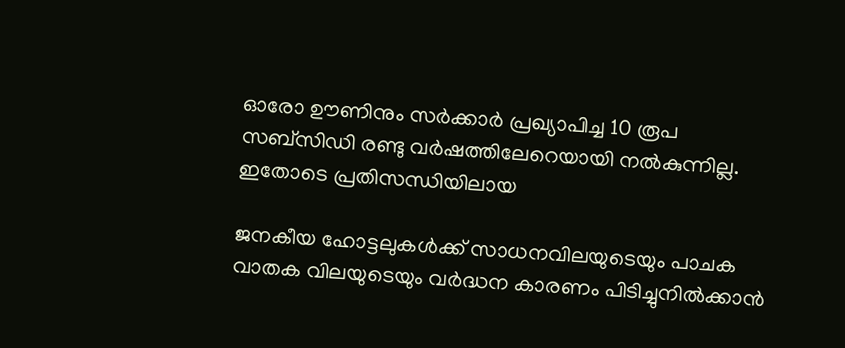ഓരോ ഊണിനും സർക്കാർ പ്രഖ്യാപിച്ച 10 രൂപ സബ്‌സിഡി രണ്ടു വർഷത്തിലേറെയായി നൽകുന്നില്ല. ഇതോടെ പ്രതിസന്ധിയിലായ

ജനകീയ ഹോട്ടലുകൾക്ക് സാധനവിലയുടെയും പാചക വാതക വിലയുടെയും വർദ്ധന കാരണം പിടിച്ചുനിൽക്കാൻ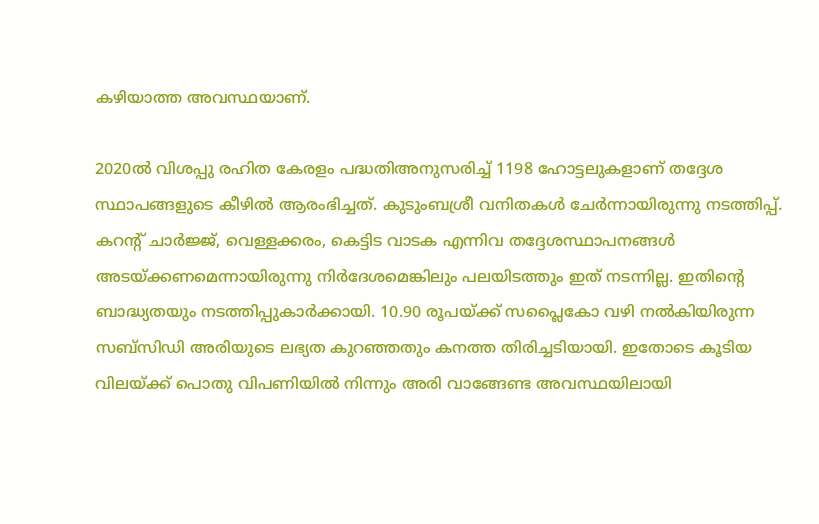കഴിയാത്ത അവസ്ഥയാണ്.

2020ൽ വിശപ്പു രഹിത കേരളം പദ്ധതിഅനുസരിച്ച് 1198 ഹോട്ടലുകളാണ് തദ്ദേശ സ്ഥാപങ്ങളുടെ കീഴിൽ ആരംഭിച്ചത്. കുടുംബശ്രീ വനിതകൾ ചേർന്നായിരുന്നു നടത്തിപ്പ്. കറന്റ് ചാർജ്ജ്, വെള്ളക്കരം, കെട്ടിട വാടക എന്നിവ തദ്ദേശസ്ഥാപനങ്ങൾ അടയ്ക്കണമെന്നായിരുന്നു നിർദേശമെങ്കിലും പലയിടത്തും ഇത് നടന്നില്ല. ഇതിന്റെ ബാദ്ധ്യതയും നടത്തിപ്പുകാർക്കായി. 10.90 രൂപയ്‌ക്ക് സപ്ലൈകോ വഴി നൽകിയിരുന്ന സബ്‌സിഡി അരിയുടെ ലഭ്യത കുറഞ്ഞതും കനത്ത തിരിച്ചടിയായി. ഇതോടെ കൂടിയ വിലയ്‌ക്ക് പൊതു വിപണിയിൽ നിന്നും അരി വാങ്ങേണ്ട അവസ്ഥയിലായി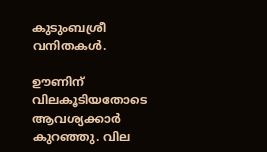കുടുംബശ്രീ വനിതകൾ.

ഊണിന് വിലകൂടിയതോടെ ആവശ്യക്കാർ കുറഞ്ഞു. വില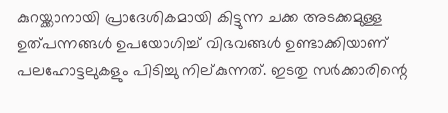കുറയ്ക്കാനായി പ്രാദേശികമായി കിട്ടുന്ന ചക്ക അടക്കമുള്ള ഉത്പന്നങ്ങൾ ഉപയോഗിച്ച് വിഭവങ്ങൾ ഉണ്ടാക്കിയാണ് പലഹോട്ടലുകളും പിടിച്ചു നില്കുന്നത്. ഇടതു സർക്കാരിന്റെ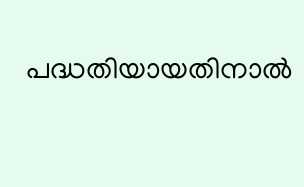പദ്ധതിയായതിനാൽ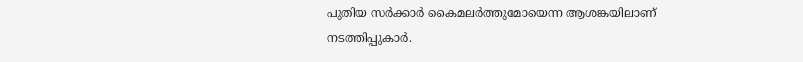പുതിയ സർക്കാർ കൈമലർത്തുമോയെന്ന ആശങ്കയിലാണ് നടത്തിപ്പുകാർ.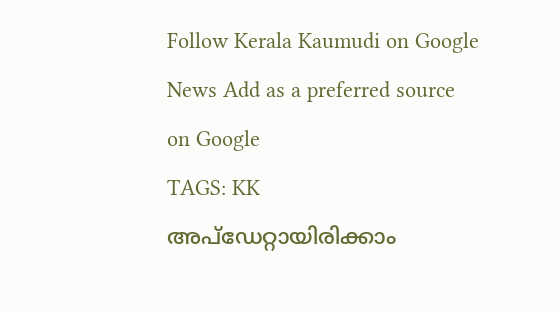Follow Kerala Kaumudi on Google News Add as a preferred source on Google
TAGS: KK
അപ്ഡേറ്റായിരിക്കാം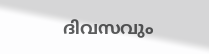ദിവസവും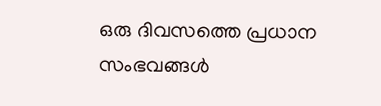ഒരു ദിവസത്തെ പ്രധാന സംഭവങ്ങൾ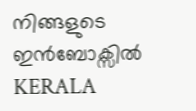നിങ്ങളുടെ ഇൻബോക്സിൽ
KERALA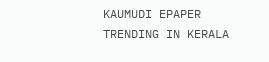KAUMUDI EPAPER
TRENDING IN KERALA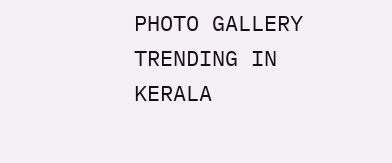PHOTO GALLERY
TRENDING IN KERALA